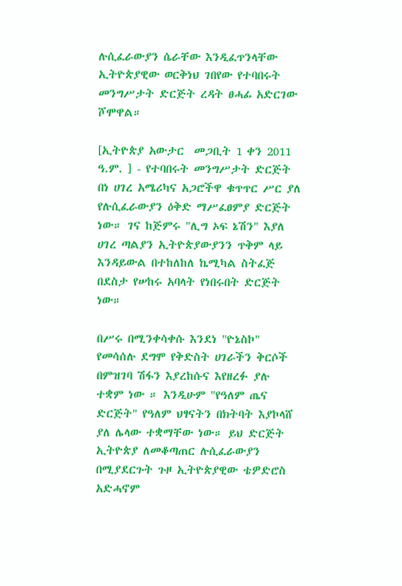ሉሲፈራውያን ሴራቸው እንዲፈጥንላቸው ኢትዮጵያዊው ወርቅነህ ገበየው የተባበሩት መንግሥታት ድርጅት ረዳት ፀሓፊ አድርገው ሾሞዋል።

[ኢትዮጵያ አውታር  መጋቢት 1 ቀን 2011 ዓ.ም. ] - የተባበሩት መንግሥታት ድርጅት በነ ሀገረ አሜሪካና አጋሮችዋ ቁጥጥር ሥር ያለ የሉሲፈራውያን ዕቅድ ማሥፈፀምያ ድርጅት ነው። ገና ከጅምሩ "ሊግ ኦፍ ኔሽን" እያለ ሀገረ ጣልያን ኢትዮጵያውያንን ጥቅም ላይ እንዳይውል በተከለከለ ኬሚካል ስትፈጅ በደስታ የሠከሩ አባላት የነበሩበት ድርጅት ነው።

በሥሩ በሚንቀሳቀሱ እንደነ "ዮኔስኮ" የመሳሰሉ ደግሞ የቅድስት ሀገራችን ቅርሶች በምዝገባ ሽፋን እያረከሱና እየዘረፉ ያሉ ተቋም ነው ። እንዲሁም "የዓለም ጤና ድርጅት" የዓለም ህፃናትን በክትባት እያኮላሸ ያለ ሌላው ተቋማቸው ነው። ይህ ድርጅት ኢትዮጵያ ለመቆጣጠር ሉሲፈራውያን በሚያደርጉት ጉዞ ኢትዮጵያዊው ቴዎድሮስ አድሓኖም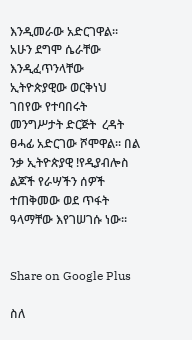እንዲመራው አድርገዋል። አሁን ደግሞ ሴራቸው እንዲፈጥንላቸው ኢትዮጵያዊው ወርቅነህ ገበየው የተባበሩት መንግሥታት ድርጅት  ረዳት ፀሓፊ አድርገው ሾሞዋል። በል ንቃ ኢትዮጵያዊ !የዲያብሎስ ልጆች የራሣችን ሰዎች ተጠቅመው ወደ ጥፋት ዓላማቸው እየገሠገሱ ነው።


Share on Google Plus

ስለ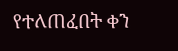የተለጠፈበት ቀን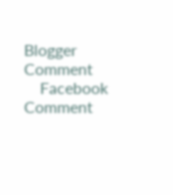Blogger Comment
    Facebook Comment